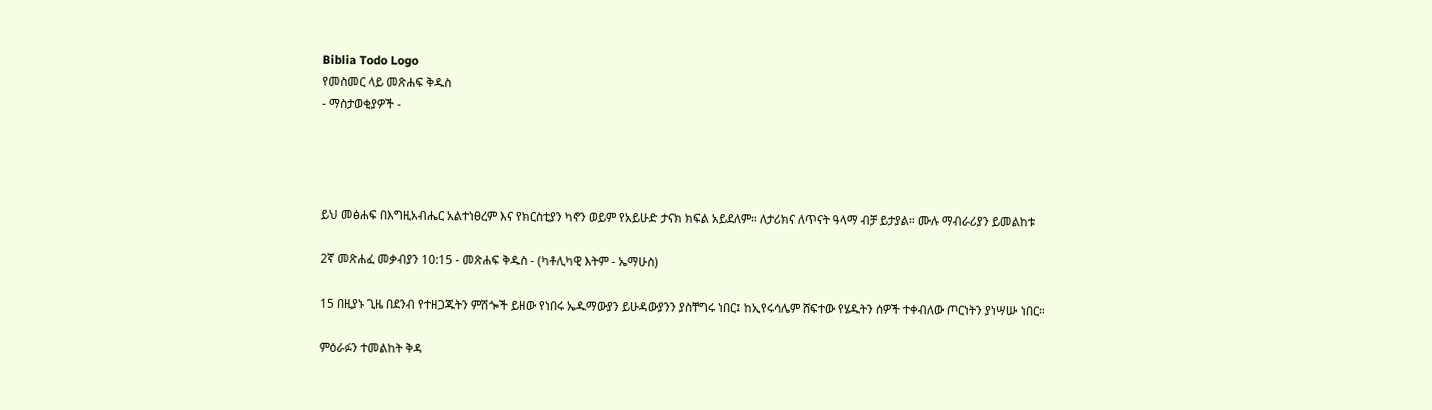Biblia Todo Logo
የመስመር ላይ መጽሐፍ ቅዱስ
- ማስታወቂያዎች -




ይህ መፅሐፍ በእግዚአብሔር አልተነፀረም እና የክርስቲያን ካኖን ወይም የአይሁድ ታናክ ክፍል አይደለም። ለታሪክና ለጥናት ዓላማ ብቻ ይታያል። ሙሉ ማብራሪያን ይመልከቱ

2ኛ መጽሐፈ መቃብያን 10:15 - መጽሐፍ ቅዱስ - (ካቶሊካዊ እትም - ኤማሁስ)

15 በዚያኑ ጊዜ በደንብ የተዘጋጁትን ምሽጐች ይዘው የነበሩ ኤዱማውያን ይሁዳውያንን ያስቸግሩ ነበር፤ ከኢየሩሳሌም ሸፍተው የሄዱትን ሰዎች ተቀብለው ጦርነትን ያነሣሡ ነበር።

ምዕራፉን ተመልከት ቅዳ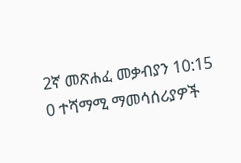2ኛ መጽሐፈ መቃብያን 10:15
0 ተሻማሚ ማመሳሰሪያዎች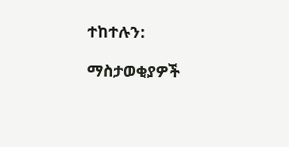ተከተሉን:

ማስታወቂያዎች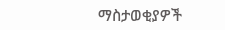ማስታወቂያዎች